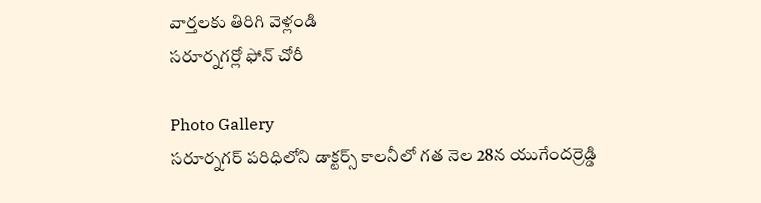వార్తలకు తిరిగి వెళ్లండి
సరూర్నగర్లో ఫోన్ చోరీ

Photo Gallery
సరూర్నగర్ పరిధిలోని డాక్టర్స్ కాలనీలో గత నెల 28న యుగేందర్రెడ్డి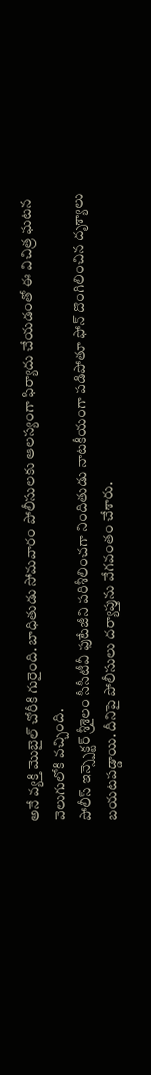అనే వ్యక్తి మొబైల్ చోరీకి గురైంది. బాధితుడు సోమవారం పోలీసులకు ఆలస్యంగా ఫిర్యాదు చేయడంతో ఈ విచిత్ర ఘటన వెలుగులోకి వచ్చింది.
పోలీస్ ఇన్స్పెక్టర్ శ్రీశైలం సీసీటీవీ ఫుటేజీని పరిశీలించగా నిందితుడు నాటకీయంగా పడిపోతూ ఫోన్ దొంగిలించిన దృశ్యాలు బయటపడ్డాయి. దీనిపై పోలీసులు దర్యాప్తును వేగవంతం చేశారు.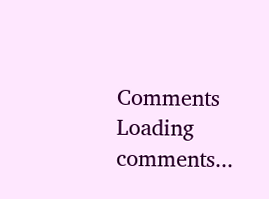Comments
Loading comments...